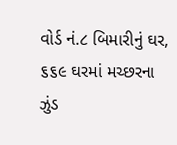વોર્ડ નં.૮ બિમારીનું ઘર, ૬૬૯ ઘરમાં મચ્છરના ઝુંડ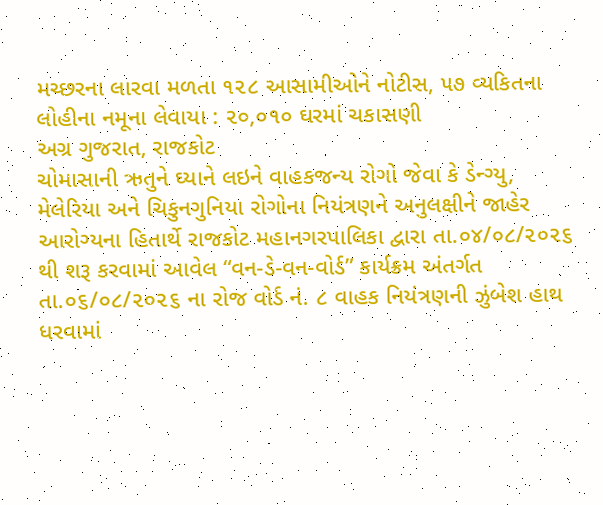મચ્છરના લારવા મળતા ૧૨૮ આસામીઓને નોટીસ, ૫૭ વ્યકિતના લોહીના નમૂના લેવાયા : ૨૦,૦૧૦ ઘરમાં ચકાસણી
અગ્ર ગુજરાત, રાજકોટ
ચોમાસાની ઋતુને ઘ્યાને લઇને વાહકજન્ય રોગો જેવા કે ડેન્ગ્યુ, મેલેરિયા અને ચિકુનગુનિયા રોગોના નિયંત્રણને અનુલક્ષીને જાહેર આરોગ્યના હિતાર્થે રાજકોટ મહાનગરપાલિકા દ્વારા તા.૦૪/૦૮/૨૦૨૬ થી શરૂ કરવામાં આવેલ “વન-ડે-વન-વોર્ડ” કાર્યક્રમ અંતર્ગત તા.૦૬/૦૮/૨૦૨૬ ના રોજ વોર્ડ નં. ૮ વાહક નિયંત્રણની ઝુંબેશ હાથ ધરવામાં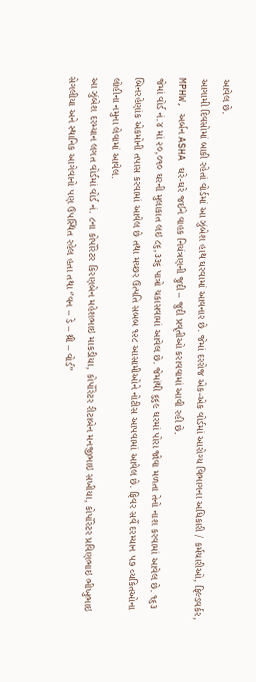આવેલ છે.
આગામી દિવસોમાં બાકી રહેતાં વોર્ડમાં આ ઝુંબેશ હાથ ઘરવામાં આવનાર છે. જેમાં દરરોજ એક-એક વોર્ડમાં આરોગ્ય વિભાગના અધિકારી / કર્મચારીઓ, ફિલ્ડવર્કર, MPHW, અર્બન ASHA ઘરે-ઘરે જઈને વાહક નિયંત્રણની જુદી – જુદી પ્રવૃતીઓ કરાવવામાં આવી રહી છે.
જેમાં વોર્ડ નં.૪ માં ૨૦,૦૧૦ ઘરની મુલાકાત લઇ ૮૬,૩૩૬ પાત્રો ચકાસવામાં આવેલ છે. જેમાંથી ૬૬૯ ઘરમાં પોરા જોવા મળતા તેનો નાશ કરવામાં આવેલ છે. ૧૬૩ બિનરહેણાંક એકમોની તપાસ કરવામાં આવેલ છે તથા મચ્છર ઉત્પતિ સબબ ૧૨૮ આસામીઓને નોટીસ આ૫વામાં આવેલ છે. ફિવર સર્વે દરમ્યાન ૫૭ વ્યકિતઓના લોહીના નમુના લેવામાં આવેલ.
આ ઝુંબેશ દરમ્યાન લગત વોર્ડમાં વોર્ડ નં. ૮ના કોર્પોરેટર કિરણબેન મહેશભાઇ માકડીયા, કોર્પોરેટર રીટાબેન મનજીભાઇ સખીયા, કોર્પોરેટર પ્રવિણભાઇ ભીખુભાઇ સેગલીયા અને સ્થાનિક આગેવાનો ૫ણ ઉ૫સ્થિત રહેલ હતા તથા ‘’વન – ડે – થ્રી – વોર્ડ’’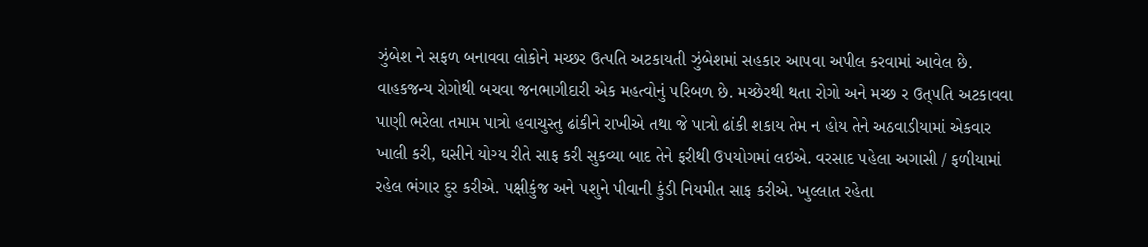ઝુંબેશ ને સફળ બનાવવા લોકોને મચ્છર ઉત્પતિ અટકાયતી ઝુંબેશમાં સહકાર આ૫વા અપીલ કરવામાં આવેલ છે.
વાહકજન્ય રોગોથી બચવા જનભાગીદારી એક મહત્વોનું ૫રિબળ છે. મચ્છેરથી થતા રોગો અને મચ્છ ર ઉત્૫તિ અટકાવવા પાણી ભરેલા તમામ પાત્રો હવાચુસ્તુ ઢાંકીને રાખીએ તથા જે પાત્રો ઢાંકી શકાય તેમ ન હોય તેને અઠવાડીયામાં એકવાર ખાલી કરી, ઘસીને યોગ્ય રીતે સાફ કરી સુકવ્યા બાદ તેને ફરીથી ઉ૫યોગમાં લઇએ. વરસાદ ૫હેલા અગાસી / ફળીયામાં રહેલ ભંગાર દુર કરીએ. ૫ક્ષીકુંજ અને ૫શુને પીવાની કુંડી નિયમીત સાફ કરીએ. ખુલ્લાત રહેતા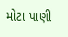મોટા પાણી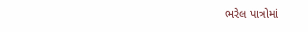ભરેલ પાત્રોમાં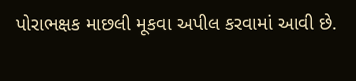પોરાભક્ષક માછલી મૂકવા અપીલ કરવામાં આવી છે.